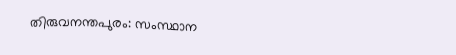തിരുവനന്തപുരം: സംസ്ഥാന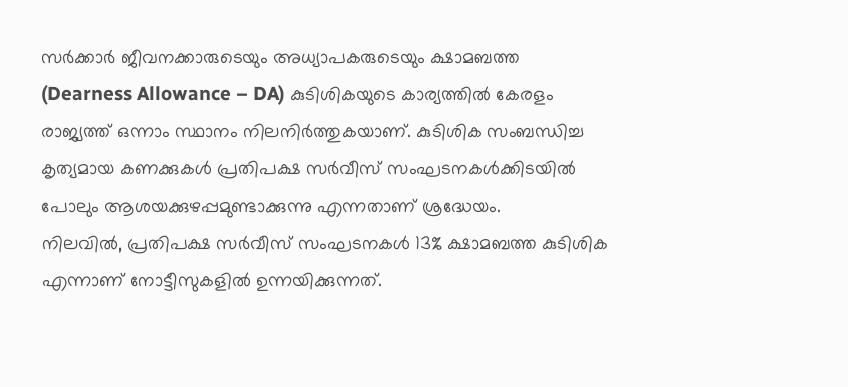സർക്കാർ ജീവനക്കാരുടെയും അധ്യാപകരുടെയും ക്ഷാമബത്ത (Dearness Allowance – DA) കുടിശികയുടെ കാര്യത്തിൽ കേരളം രാജ്യത്ത് ഒന്നാം സ്ഥാനം നിലനിർത്തുകയാണ്. കുടിശിക സംബന്ധിച്ച കൃത്യമായ കണക്കുകൾ പ്രതിപക്ഷ സർവീസ് സംഘടനകൾക്കിടയിൽ പോലും ആശയക്കുഴപ്പമുണ്ടാക്കുന്നു എന്നതാണ് ശ്രദ്ധേയം.
നിലവിൽ, പ്രതിപക്ഷ സർവീസ് സംഘടനകൾ 13% ക്ഷാമബത്ത കുടിശിക എന്നാണ് നോട്ടീസുകളിൽ ഉന്നയിക്കുന്നത്.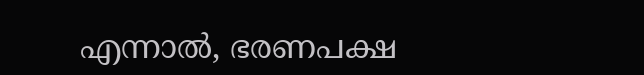എന്നാൽ, ഭരണപക്ഷ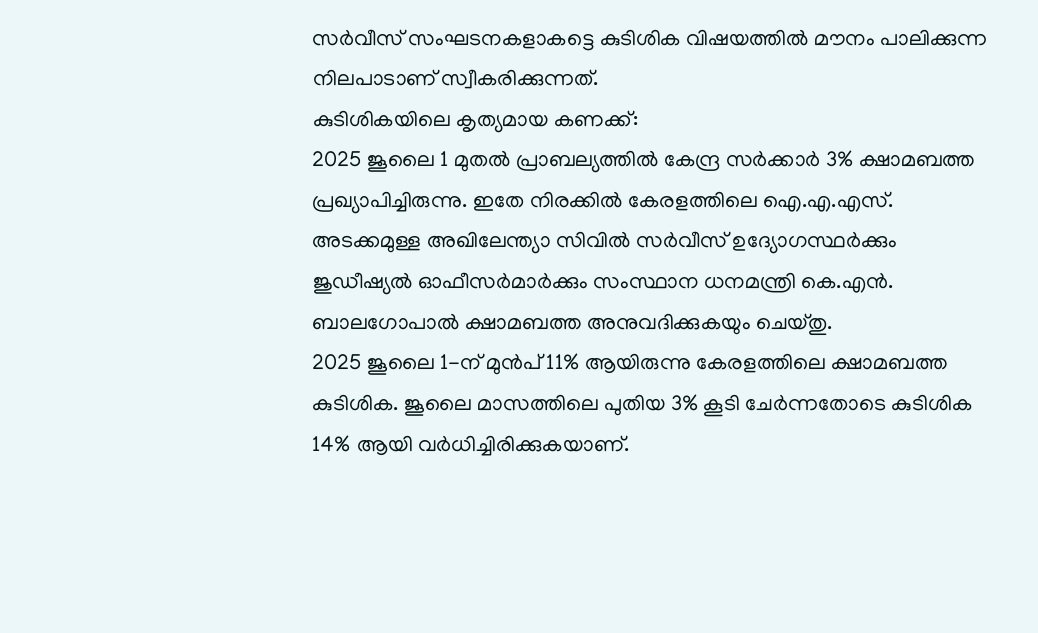സർവീസ് സംഘടനകളാകട്ടെ കുടിശിക വിഷയത്തിൽ മൗനം പാലിക്കുന്ന നിലപാടാണ് സ്വീകരിക്കുന്നത്.
കുടിശികയിലെ കൃത്യമായ കണക്ക്:
2025 ജൂലൈ 1 മുതൽ പ്രാബല്യത്തിൽ കേന്ദ്ര സർക്കാർ 3% ക്ഷാമബത്ത പ്രഖ്യാപിച്ചിരുന്നു. ഇതേ നിരക്കിൽ കേരളത്തിലെ ഐ.എ.എസ്. അടക്കമുള്ള അഖിലേന്ത്യാ സിവിൽ സർവീസ് ഉദ്യോഗസ്ഥർക്കും ജുഡീഷ്യൽ ഓഫീസർമാർക്കും സംസ്ഥാന ധനമന്ത്രി കെ.എൻ. ബാലഗോപാൽ ക്ഷാമബത്ത അനുവദിക്കുകയും ചെയ്തു.
2025 ജൂലൈ 1-ന് മുൻപ് 11% ആയിരുന്നു കേരളത്തിലെ ക്ഷാമബത്ത കുടിശിക. ജൂലൈ മാസത്തിലെ പുതിയ 3% കൂടി ചേർന്നതോടെ കുടിശിക 14% ആയി വർധിച്ചിരിക്കുകയാണ്.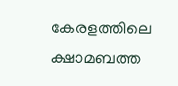കേരളത്തിലെ ക്ഷാമബത്ത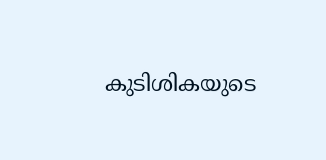കുടിശികയുടെ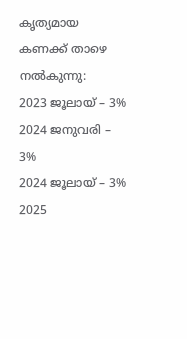കൃത്യമായ കണക്ക് താഴെ നൽകുന്നു:
2023 ജൂലായ് – 3%
2024 ജനുവരി – 3%
2024 ജൂലായ് – 3% 2025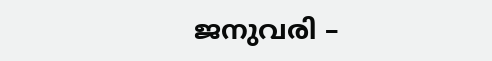ജനുവരി –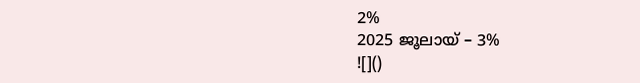2%
2025 ജൂലായ് – 3%
![]()